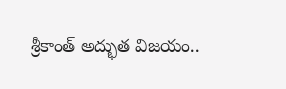శ్రీకాంత్‌ అద్భుత విజయం..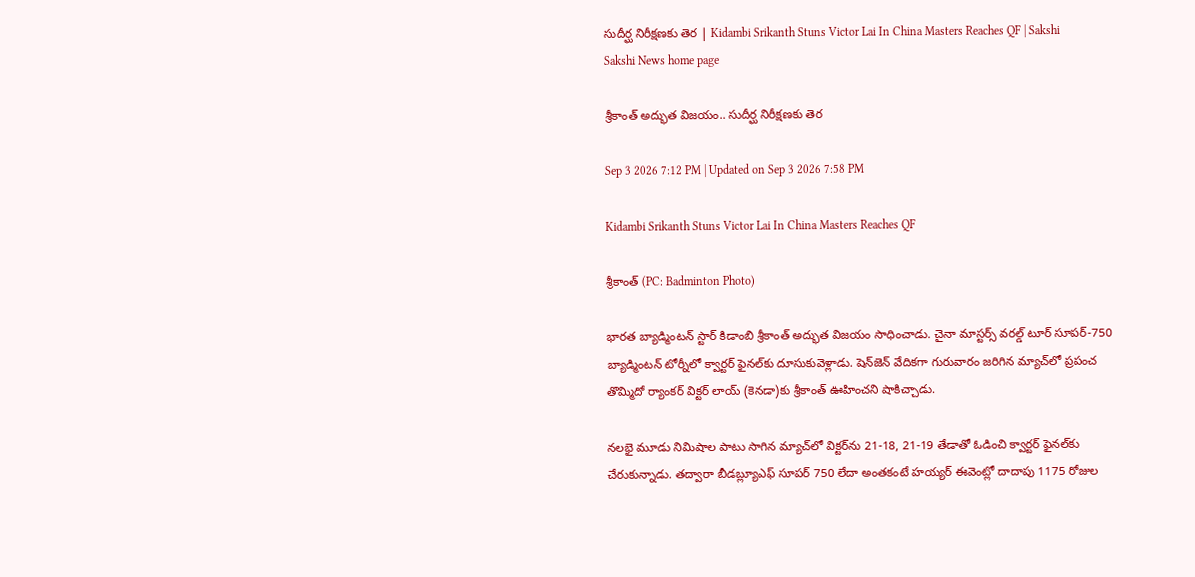సుదీర్ఘ నిరీక్షణకు తెర | Kidambi Srikanth Stuns Victor Lai In China Masters Reaches QF | Sakshi
Sakshi News home page

శ్రీకాంత్‌ అద్భుత విజయం.. సుదీర్ఘ నిరీక్షణకు తెర

Sep 3 2026 7:12 PM | Updated on Sep 3 2026 7:58 PM

Kidambi Srikanth Stuns Victor Lai In China Masters Reaches QF

శ్రీకాంత్‌ (PC: Badminton Photo)

భారత బ్యాడ్మింటన్‌ స్టార్‌ కిడాంబి శ్రీకాంత్‌ అద్భుత విజయం సాధించాడు. చైనా మాస్టర్స్‌ వరల్డ్‌ టూర్‌ సూపర్‌-750 బ్యాడ్మింటన్‌ టోర్నీలో క్వార్టర్‌ ఫైనల్‌కు దూసుకువెళ్లాడు. షెన్‌జెన్‌ వేదికగా గురువారం జరిగిన మ్యాచ్‌లో ప్రపంచ తొమ్మిదో ర్యాంకర్‌ విక్టర్‌ లాయ్‌ (కెనడా)కు శ్రీకాంత్‌ ఊహించని షాకిచ్చాడు.

నలభై మూడు నిమిషాల పాటు సాగిన మ్యాచ్‌లో విక్టర్‌ను 21-18, 21-19 తేడాతో ఓడించి క్వార్టర్‌ ఫైనల్‌కు చేరుకున్నాడు. తద్వారా బీడబ్ల్యూఎఫ్‌ సూపర్‌ 750 లేదా అంతకంటే హయ్యర్‌ ఈవెంట్లో దాదాపు 1175 రోజుల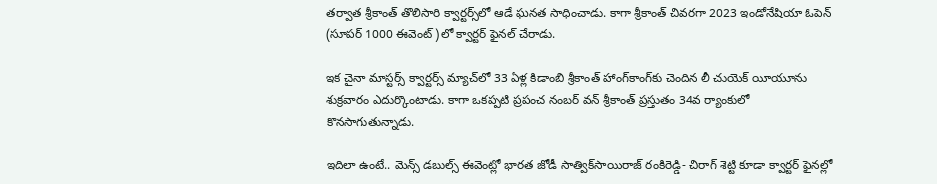తర్వాత శ్రీకాంత్‌ తొలిసారి క్వార్టర్స్‌లో ఆడే ఘనత సాధించాడు. కాగా శ్రీకాంత్‌ చివరగా 2023 ఇండోనేషియా ఓపెన్‌ (సూపర్‌ 1000 ఈవెంట్‌)లో క్వార్టర్‌ ఫైనల్‌ చేరాడు.

ఇక చైనా మాస్టర్స్‌ క్వార్టర్స్‌ మ్యాచ్‌లో 33 ఏళ్ల కిడాంబి శ్రీకాంత్‌ హాంగ్‌కాంగ్‌కు చెందిన లీ చుయెక్‌ యీయూను శుక్రవారం ఎదుర్కొంటాడు. కాగా ఒకప్పటి ప్రపంచ నంబర్‌ వన్‌ శ్రీకాంత్‌ ప్రస్తుతం 34వ ర్యాంకులో కొనసాగుతున్నాడు.

ఇదిలా ఉంటే.. మెన్స్‌ డబుల్స్‌ ఈవెంట్లో భారత జోడీ సాత్విక్‌సాయిరాజ్‌ రంకిరెడ్డి- చిరాగ్‌ శెట్టి కూడా క్వార్టర్‌ ఫైనల్లో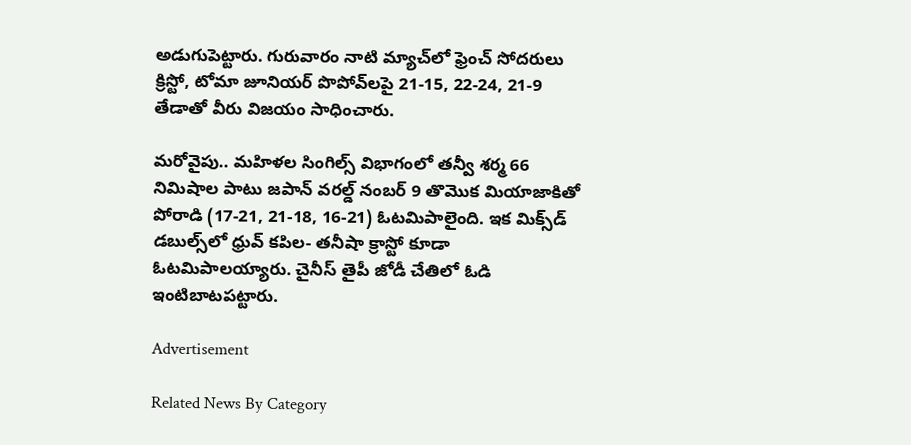అడుగుపెట్టారు. గురువారం నాటి మ్యాచ్‌లో ఫ్రెంచ్‌ సోదరులు క్రిస్టో, టోమా జూనియర్‌ పొపోవ్‌లపై 21-15, 22-24, 21-9 తేడాతో వీరు విజయం సాధించారు.

మరోవైపు.. మహిళల సింగిల్స్‌ విభాగంలో తన్వీ శర్మ 66 నిమిషాల పాటు జపాన్‌ వరల్డ్‌ నంబర్‌ 9 తొమొక మియాజాకితో పోరాడి (17-21, 21-18, 16-21) ఓటమిపాలైంది. ఇక మిక్స్‌డ్‌ డబుల్స్‌లో ధ్రువ్‌ కపిల- తనీషా క్రాస్టో కూడా ఓటమిపాలయ్యారు. చైనీస్‌ తైపీ జోడీ చేతిలో ఓడి ఇంటిబాటపట్టారు.

Advertisement

Related News By Category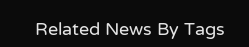Related News By Tags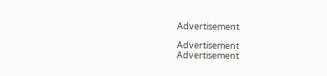Advertisement

Advertisement
Advertisement